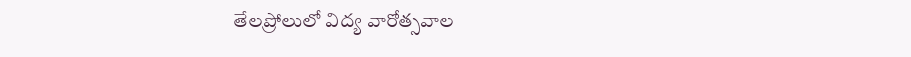తేలప్రోలులో విద్య వారోత్సవాల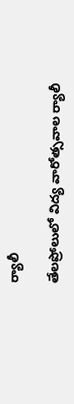ర్యాలీ

తేలప్రోలులో విద్య వారోత్సవాల ర్యాలీ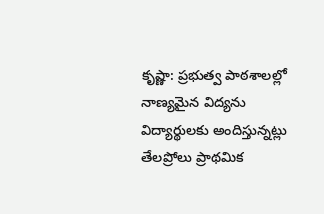కృష్ణా: ప్రభుత్వ పాఠశాలల్లో నాణ్యమైన విద్యను విద్యార్థులకు అందిస్తున్నట్లు తేలప్రోలు ప్రాథమిక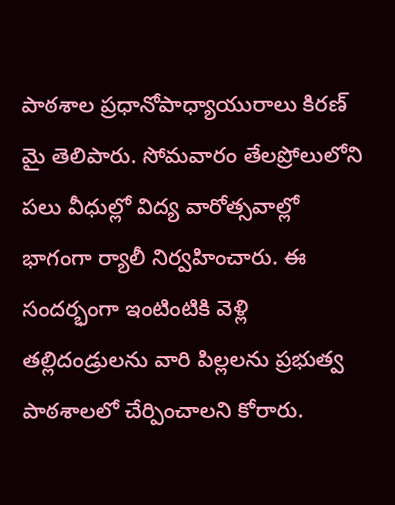పాఠశాల ప్రధానోపాధ్యాయురాలు కిరణ్ మై తెలిపారు. సోమవారం తేలప్రోలులోని పలు వీధుల్లో విద్య వారోత్సవాల్లో భాగంగా ర్యాలీ నిర్వహించారు. ఈ సందర్భంగా ఇంటింటికి వెళ్లి తల్లిదండ్రులను వారి పిల్లలను ప్రభుత్వ పాఠశాలలో చేర్పించాలని కోరారు.